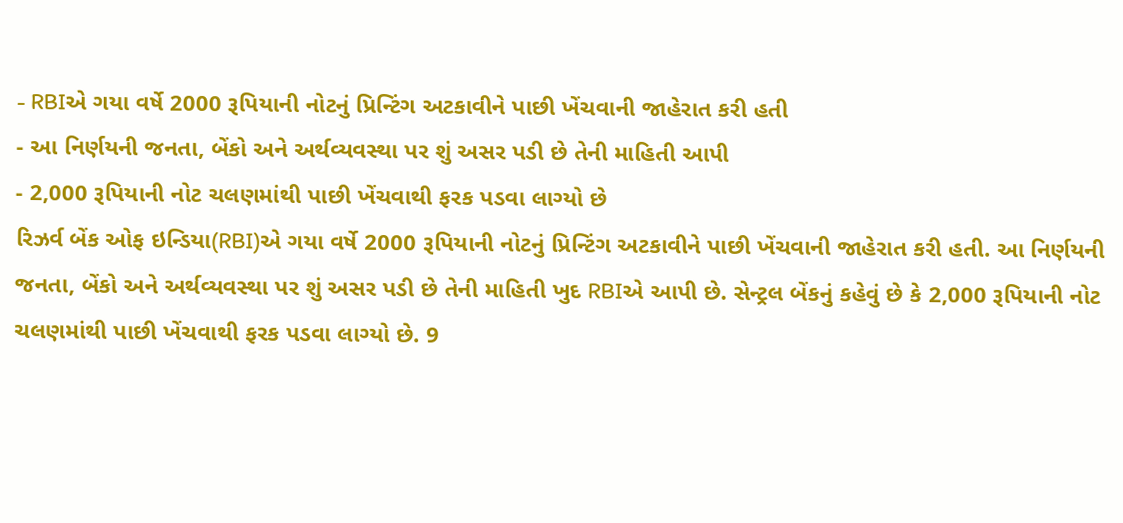- RBIએ ગયા વર્ષે 2000 રૂપિયાની નોટનું પ્રિન્ટિંગ અટકાવીને પાછી ખેંચવાની જાહેરાત કરી હતી
- આ નિર્ણયની જનતા, બેંકો અને અર્થવ્યવસ્થા પર શું અસર પડી છે તેની માહિતી આપી
- 2,000 રૂપિયાની નોટ ચલણમાંથી પાછી ખેંચવાથી ફરક પડવા લાગ્યો છે
રિઝર્વ બેંક ઓફ ઇન્ડિયા(RBI)એ ગયા વર્ષે 2000 રૂપિયાની નોટનું પ્રિન્ટિંગ અટકાવીને પાછી ખેંચવાની જાહેરાત કરી હતી. આ નિર્ણયની જનતા, બેંકો અને અર્થવ્યવસ્થા પર શું અસર પડી છે તેની માહિતી ખુદ RBIએ આપી છે. સેન્ટ્રલ બેંકનું કહેવું છે કે 2,000 રૂપિયાની નોટ ચલણમાંથી પાછી ખેંચવાથી ફરક પડવા લાગ્યો છે. 9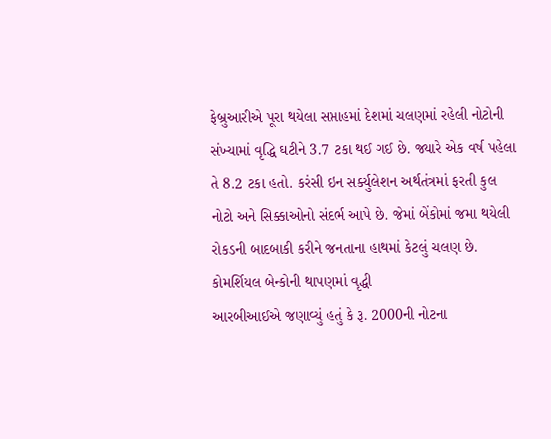ફેબ્રુઆરીએ પૂરા થયેલા સપ્તાહમાં દેશમાં ચલણમાં રહેલી નોટોની સંખ્યામાં વૃદ્ધિ ઘટીને 3.7 ટકા થઈ ગઈ છે. જ્યારે એક વર્ષ પહેલા તે 8.2 ટકા હતો. કરંસી ઇન સર્ક્યુલેશન અર્થતંત્રમાં ફરતી કુલ નોટો અને સિક્કાઓનો સંદર્ભ આપે છે. જેમાં બેંકોમાં જમા થયેલી રોકડની બાદબાકી કરીને જનતાના હાથમાં કેટલું ચલણ છે.
કોમર્શિયલ બેન્કોની થાપણમાં વૃદ્ધી
આરબીઆઈએ જણાવ્યું હતું કે રૂ. 2000ની નોટના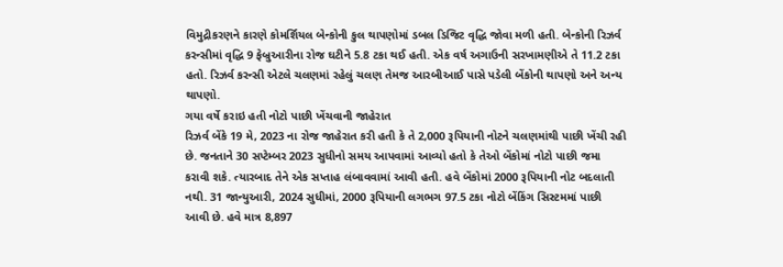વિમુદ્રીકરણને કારણે કોમર્શિયલ બેન્કોની કુલ થાપણોમાં ડબલ ડિજિટ વૃદ્ધિ જોવા મળી હતી. બેન્કોની રિઝર્વ કરન્સીમાં વૃદ્ધિ 9 ફેબ્રુઆરીના રોજ ઘટીને 5.8 ટકા થઈ હતી. એક વર્ષ અગાઉની સરખામણીએ તે 11.2 ટકા હતો. રિઝર્વ કરન્સી એટલે ચલણમાં રહેલું ચલણ તેમજ આરબીઆઈ પાસે પડેલી બેંકોની થાપણો અને અન્ય થાપણો.
ગયા વર્ષે કરાઇ હતી નોટો પાછી ખેંચવાની જાહેરાત
રિઝર્વ બેંકે 19 મે, 2023 ના રોજ જાહેરાત કરી હતી કે તે 2,000 રૂપિયાની નોટને ચલણમાંથી પાછી ખેંચી રહી છે. જનતાને 30 સપ્ટેમ્બર 2023 સુધીનો સમય આપવામાં આવ્યો હતો કે તેઓ બેંકોમાં નોટો પાછી જમા કરાવી શકે. ત્યારબાદ તેને એક સપ્તાહ લંબાવવામાં આવી હતી. હવે બેંકોમાં 2000 રૂપિયાની નોટ બદલાતી નથી. 31 જાન્યુઆરી, 2024 સુધીમાં, 2000 રૂપિયાની લગભગ 97.5 ટકા નોટો બેંકિંગ સિસ્ટમમાં પાછી આવી છે. હવે માત્ર 8,897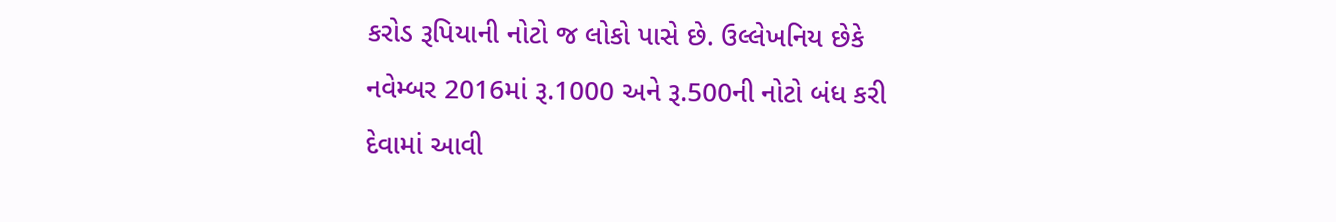કરોડ રૂપિયાની નોટો જ લોકો પાસે છે. ઉલ્લેખનિય છેકે નવેમ્બર 2016માં રૂ.1000 અને રૂ.500ની નોટો બંધ કરી દેવામાં આવી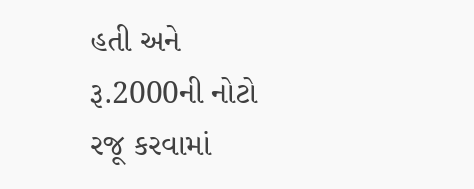હતી અને રૂ.2000ની નોટો રજૂ કરવામાં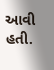આવી હતી.